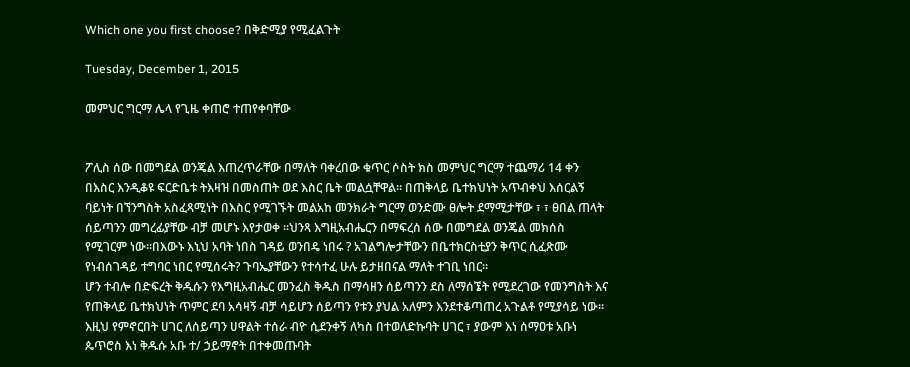Which one you first choose? በቅድሚያ የሚፈልጉት

Tuesday, December 1, 2015

መምህር ግርማ ሌላ የጊዜ ቀጠሮ ተጠየቀባቸው


ፖሊስ ሰው በመግደል ወንጄል እጠረጥራቸው በማለት ባቀረበው ቁጥር ሶስት ክስ መምህር ግርማ ተጨማሪ 14 ቀን በእስር እንዲቆዩ ፍርድቤቱ ትእዛዝ በመስጠት ወደ እስር ቤት መልሷቸዋል። በጠቅላይ ቤተክህነት አጥብቀህ እሰርልኝ ባይነት በኘንግስት አስፈጻሚነት በእስር የሚገኙት መልአከ መንክራት ግርማ ወንድሙ ፀሎት ደማሚታቸው ፣ ፣ ፀበል ጠላት ሰይጣንን መግረፊያቸው ብቻ መሆኑ እየታወቀ ።ህንጻ እግዚአብሔርን በማፍረሰ ሰው በመግደል ወንጄል መክሰስ የሚገርም ነው።በእውኑ እኒህ አባት ነበስ ገዳይ ወንበዴ ነበሩ ? አገልግሎታቸውን በቤተክርስቲያን ቅጥር ሲፈጽሙ የነብሰገዳይ ተግባር ነበር የሚሰሩት? ጉባኤያቸውን የተሳተፈ ሁሉ ይታዘበናል ማለት ተገቢ ነበር።
ሆን ተብሎ በድፍረት ቅዱሱን የእግዚአብሔር መንፈስ ቅዱስ በማሳዘን ሰይጣንን ደስ ለማሰኜት የሚደረገው የመንግስት እና የጠቅላይ ቤተክህነት ጥምር ደባ አሳዛኝ ብቻ ሳይሆን ሰይጣን የቱን ያህል አለምን እንደተቆጣጠረ አጉልቶ የሚያሳይ ነው።
እዚህ የምኖርበት ሀገር ለሰይጣን ሀዋልት ተሰራ ብዮ ሲደንቀኝ ለካስ በተወለድኩባት ሀገር ፣ ያውም እነ ሰማዐቱ አቡነ ጴጥሮስ እነ ቅዱሱ አቡ ተ/ ኃይማኖት በተቀመጡባት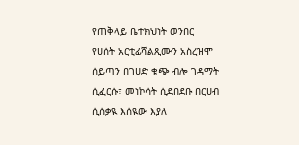የጠቅላይ ቤተክህነት ወንበር የሀሰት አርቲፊሻልጺሙን አስረዝሞ ሰይጣን በገሀድ ቁጭ ብሎ ገዳማት ሲፈርሱ፣ መነኮሳት ሲደበደቡ በርሀብ ሲሰቃዪ እሰዪው እያለ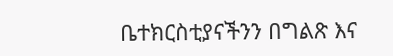ቤተክርስቲያናችንን በግልጽ እና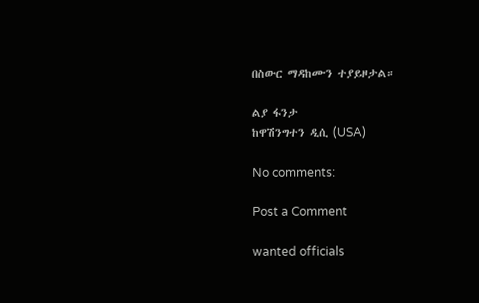በስውር ማዳከሙን ተያይዞታል።

ልያ ፋንታ
ከዋሽንግተን ዲሲ (USA)

No comments:

Post a Comment

wanted officials